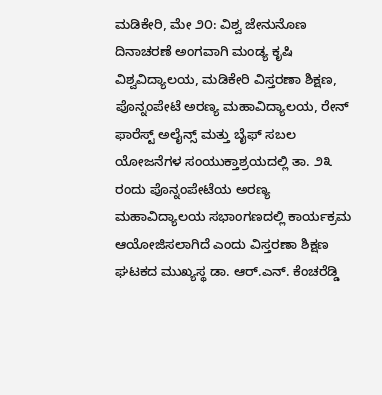ಮಡಿಕೇರಿ, ಮೇ ೨೦: ವಿಶ್ವ ಜೇನುನೊಣ ದಿನಾಚರಣೆ ಅಂಗವಾಗಿ ಮಂಡ್ಯ ಕೃಷಿ ವಿಶ್ವವಿದ್ಯಾಲಯ, ಮಡಿಕೇರಿ ವಿಸ್ತರಣಾ ಶಿಕ್ಷಣ, ಪೊನ್ನಂಪೇಟೆ ಅರಣ್ಯ ಮಹಾವಿದ್ಯಾಲಯ, ರೇನ್ ಫಾರೆಸ್ಟ್ ಅಲೈನ್ಸ್ ಮತ್ತು ಬೈಫ್ ಸಬಲ ಯೋಜನೆಗಳ ಸಂಯುಕ್ತಾಶ್ರಯದಲ್ಲಿ ತಾ. ೨೩ ರಂದು ಪೊನ್ನಂಪೇಟೆಯ ಅರಣ್ಯ ಮಹಾವಿದ್ಯಾಲಯ ಸಭಾಂಗಣದಲ್ಲಿ ಕಾರ್ಯಕ್ರಮ ಆಯೋಜಿಸಲಾಗಿದೆ ಎಂದು ವಿಸ್ತರಣಾ ಶಿಕ್ಷಣ ಘಟಕದ ಮುಖ್ಯಸ್ಥ ಡಾ. ಆರ್.ಎನ್. ಕೆಂಚರೆಡ್ಡಿ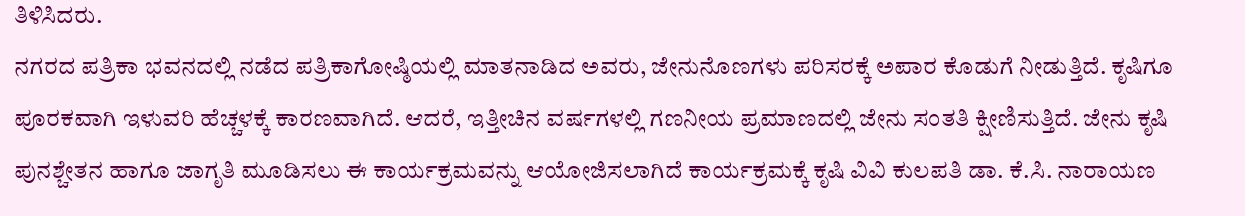ತಿಳಿಸಿದರು.
ನಗರದ ಪತ್ರಿಕಾ ಭವನದಲ್ಲಿ ನಡೆದ ಪತ್ರಿಕಾಗೋಷ್ಠಿಯಲ್ಲಿ ಮಾತನಾಡಿದ ಅವರು, ಜೇನುನೊಣಗಳು ಪರಿಸರಕ್ಕೆ ಅಪಾರ ಕೊಡುಗೆ ನೀಡುತ್ತಿದೆ. ಕೃಷಿಗೂ ಪೂರಕವಾಗಿ ಇಳುವರಿ ಹೆಚ್ಚಳಕ್ಕೆ ಕಾರಣವಾಗಿದೆ. ಆದರೆ, ಇತ್ತೀಚಿನ ವರ್ಷಗಳಲ್ಲಿ ಗಣನೀಯ ಪ್ರಮಾಣದಲ್ಲಿ ಜೇನು ಸಂತತಿ ಕ್ಷೀಣಿಸುತ್ತಿದೆ. ಜೇನು ಕೃಷಿ ಪುನಶ್ಚೇತನ ಹಾಗೂ ಜಾಗೃತಿ ಮೂಡಿಸಲು ಈ ಕಾರ್ಯಕ್ರಮವನ್ನು ಆಯೋಜಿಸಲಾಗಿದೆ ಕಾರ್ಯಕ್ರಮಕ್ಕೆ ಕೃಷಿ ವಿವಿ ಕುಲಪತಿ ಡಾ. ಕೆ.ಸಿ. ನಾರಾಯಣ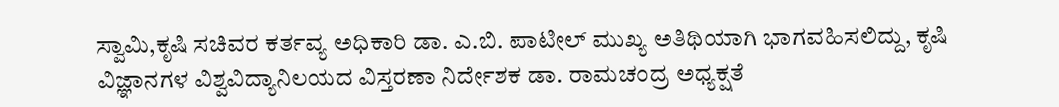ಸ್ವಾಮಿ,ಕೃಷಿ ಸಚಿವರ ಕರ್ತವ್ಯ ಅಧಿಕಾರಿ ಡಾ. ಎ.ಬಿ. ಪಾಟೀಲ್ ಮುಖ್ಯ ಅತಿಥಿಯಾಗಿ ಭಾಗವಹಿಸಲಿದ್ದು, ಕೃಷಿ ವಿಜ್ಞಾನಗಳ ವಿಶ್ವವಿದ್ಯಾನಿಲಯದ ವಿಸ್ತರಣಾ ನಿರ್ದೇಶಕ ಡಾ. ರಾಮಚಂದ್ರ ಅಧ್ಯಕ್ಷತೆ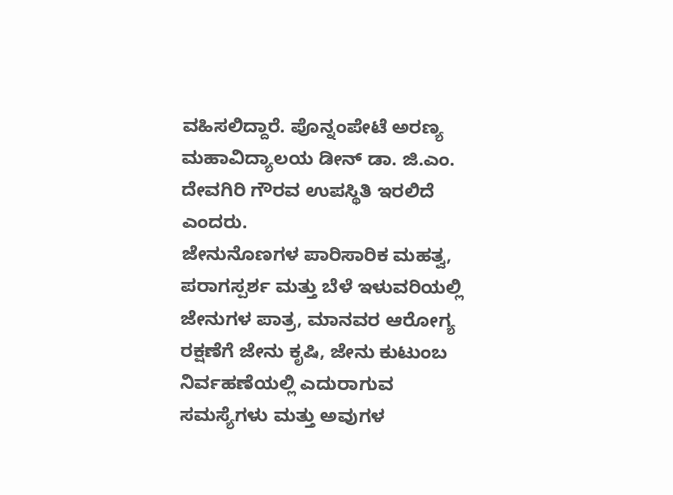ವಹಿಸಲಿದ್ದಾರೆ. ಪೊನ್ನಂಪೇಟೆ ಅರಣ್ಯ ಮಹಾವಿದ್ಯಾಲಯ ಡೀನ್ ಡಾ. ಜಿ.ಎಂ. ದೇವಗಿರಿ ಗೌರವ ಉಪಸ್ಥಿತಿ ಇರಲಿದೆ ಎಂದರು.
ಜೇನುನೊಣಗಳ ಪಾರಿಸಾರಿಕ ಮಹತ್ವ, ಪರಾಗಸ್ಪರ್ಶ ಮತ್ತು ಬೆಳೆ ಇಳುವರಿಯಲ್ಲಿ ಜೇನುಗಳ ಪಾತ್ರ, ಮಾನವರ ಆರೋಗ್ಯ ರಕ್ಷಣೆಗೆ ಜೇನು ಕೃಷಿ, ಜೇನು ಕುಟುಂಬ ನಿರ್ವಹಣೆಯಲ್ಲಿ ಎದುರಾಗುವ ಸಮಸ್ಯೆಗಳು ಮತ್ತು ಅವುಗಳ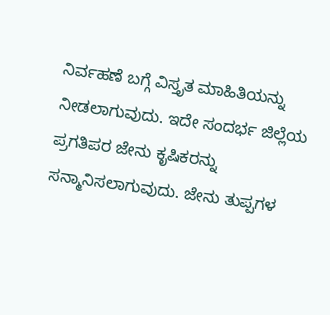ನಿರ್ವಹಣೆ ಬಗ್ಗೆ ವಿಸ್ತೃತ ಮಾಹಿತಿಯನ್ನು ನೀಡಲಾಗುವುದು. ಇದೇ ಸಂದರ್ಭ ಜಿಲ್ಲೆಯ ಪ್ರಗತಿಪರ ಜೇನು ಕೃಷಿಕರನ್ನು ಸನ್ಮಾನಿಸಲಾಗುವುದು. ಜೇನು ತುಪ್ಪಗಳ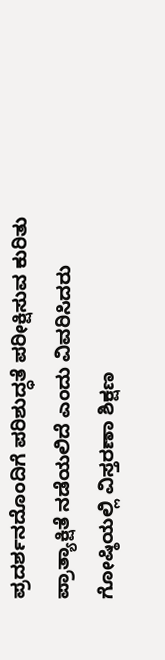ಪ್ರದರ್ಶನದೊಂದಿಗೆ ಪರಿಶುದ್ಧತೆ ಪರೀಕ್ಷಿಸುವ ಕುರಿತು ಪ್ರಾತ್ಯಾಕ್ಷಿತೆ ನಡೆಯಲಿದೆ ಎಂದು ವಿವರಿಸಿದರು
ಗೋಷ್ಠಿಯಲ್ಲಿ ವಿಸ್ತರಣಾ ಶಿಕ್ಷಣ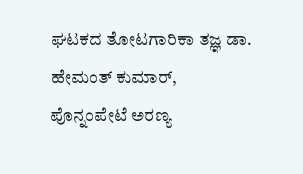ಘಟಕದ ತೋಟಗಾರಿಕಾ ತಜ್ಞ ಡಾ. ಹೇಮಂತ್ ಕುಮಾರ್, ಪೊನ್ನಂಪೇಟೆ ಅರಣ್ಯ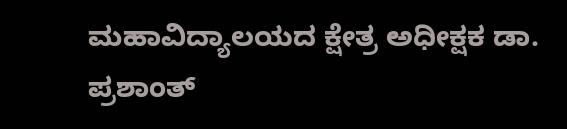ಮಹಾವಿದ್ಯಾಲಯದ ಕ್ಷೇತ್ರ ಅಧೀಕ್ಷಕ ಡಾ. ಪ್ರಶಾಂತ್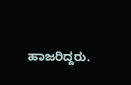ಹಾಜರಿದ್ದರು.